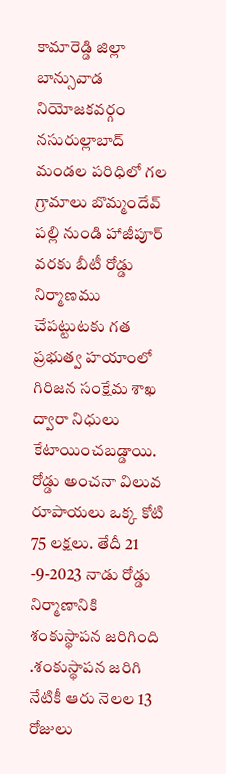కామారెడ్డి జిల్లా బాన్సువాడ నియోజకవర్గం నసురుల్లాబాద్ మండల పరిధిలో గల గ్రామాలు బొమ్మందేవ్ పల్లి నుండి హాజీపూర్ వరకు బీటీ రోడ్డు నిర్మాణము చేపట్టుటకు గత ప్రభుత్వ హయాంలో గిరిజన సంక్షేమ శాఖ ద్వారా నిధులు కేటాయించబడ్డాయి. రోడ్డు అంచనా విలువ రూపాయలు ఒక్క కోటి 75 లక్షలు. తేదీ 21 -9-2023 నాడు రోడ్డు నిర్మాణానికి శంకుస్థాపన జరిగింది .శంకుస్థాపన జరిగి నేటికీ ఆరు నెలల 13 రోజులు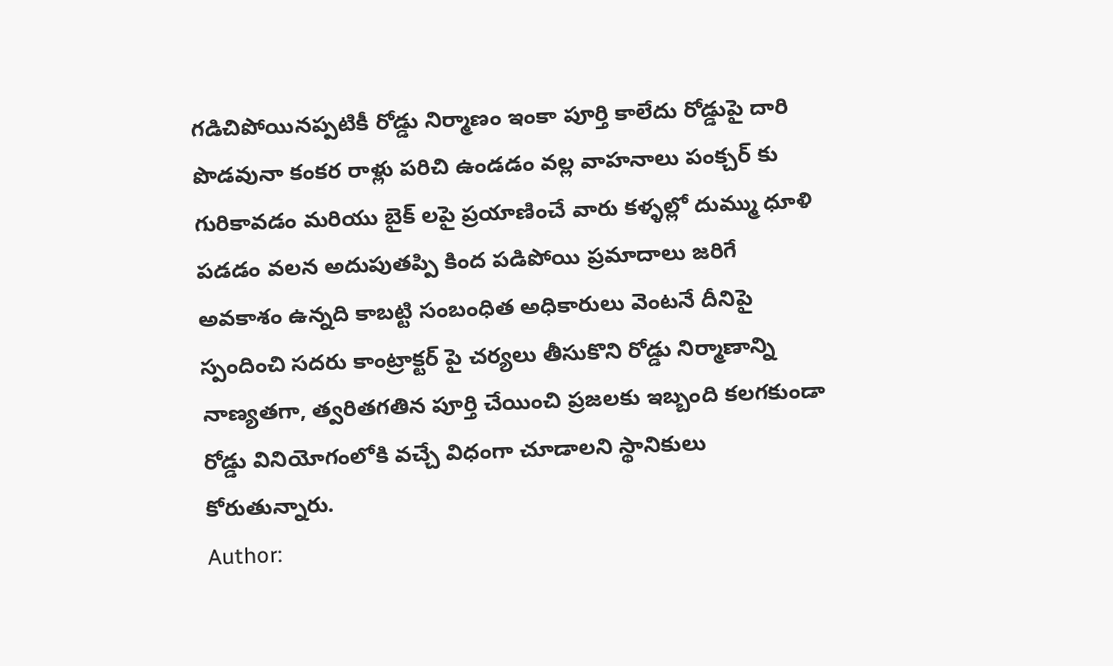గడిచిపోయినప్పటికీ రోడ్డు నిర్మాణం ఇంకా పూర్తి కాలేదు రోడ్డుపై దారి పొడవునా కంకర రాళ్లు పరిచి ఉండడం వల్ల వాహనాలు పంక్చర్ కు గురికావడం మరియు బైక్ లపై ప్రయాణించే వారు కళ్ళల్లో దుమ్ము ధూళి పడడం వలన అదుపుతప్పి కింద పడిపోయి ప్రమాదాలు జరిగే అవకాశం ఉన్నది కాబట్టి సంబంధిత అధికారులు వెంటనే దీనిపై స్పందించి సదరు కాంట్రాక్టర్ పై చర్యలు తీసుకొని రోడ్డు నిర్మాణాన్ని నాణ్యతగా, త్వరితగతిన పూర్తి చేయించి ప్రజలకు ఇబ్బంది కలగకుండా రోడ్డు వినియోగంలోకి వచ్చే విధంగా చూడాలని స్థానికులు కోరుతున్నారు.
Author: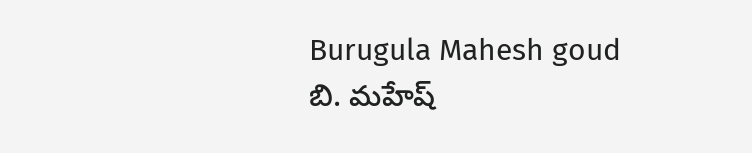Burugula Mahesh goud
బి. మహేష్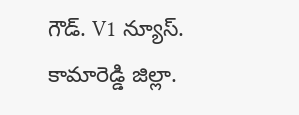గౌడ్. V1 న్యూస్. కామారెడ్డి జిల్లా.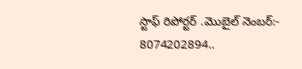స్టాఫ్ రిపోర్టర్ .మొబైల్ నెంబర్:- 8074202894..